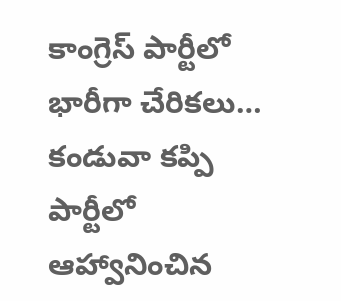కాంగ్రెస్ పార్టీలో భారీగా చేరికలు…
కండువా కప్పి పార్టీలో ఆహ్వానించిన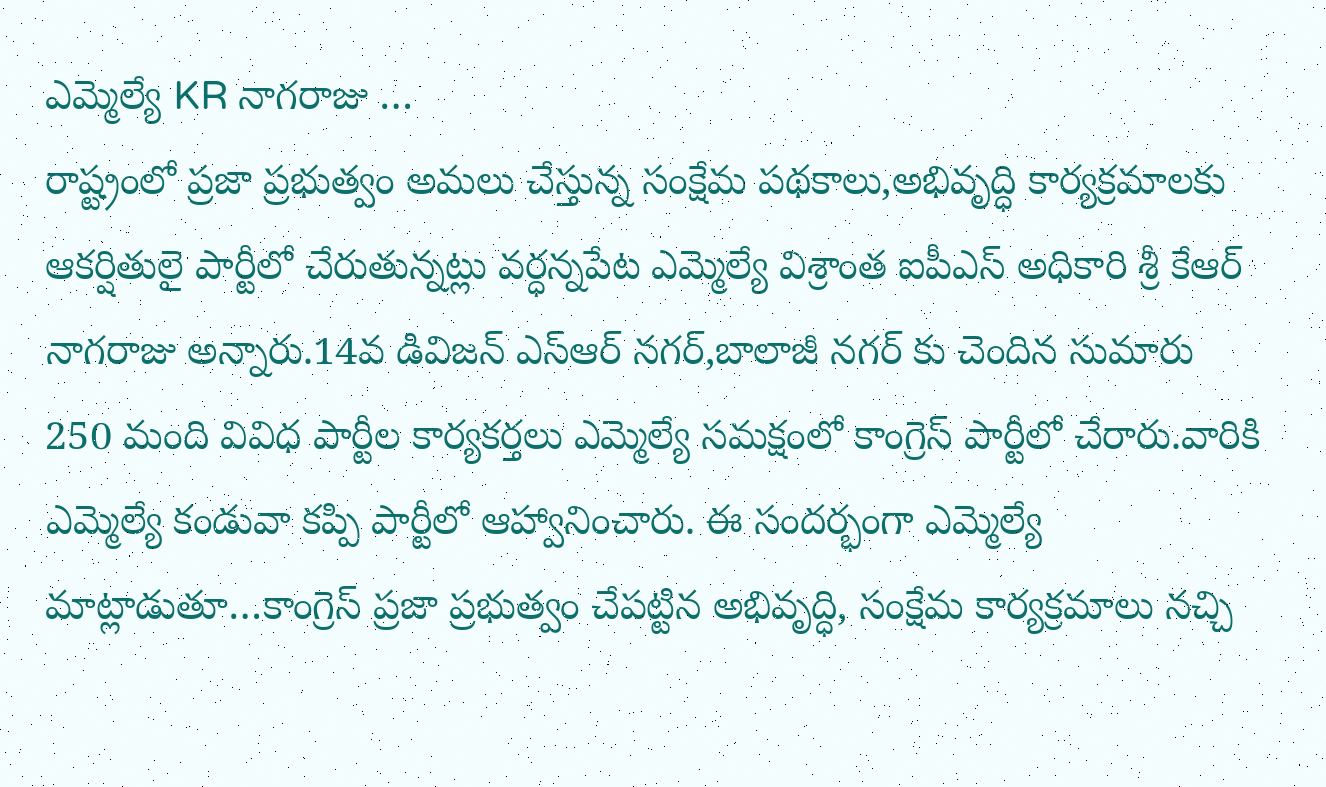ఎమ్మెల్యే KR నాగరాజు …
రాష్ట్రంలో ప్రజా ప్రభుత్వం అమలు చేస్తున్న సంక్షేమ పథకాలు,అభివృద్ధి కార్యక్రమాలకు ఆకర్షితులై పార్టీలో చేరుతున్నట్లు వర్ధన్నపేట ఎమ్మెల్యే విశ్రాంత ఐపీఎస్ అధికారి శ్రీ కేఆర్ నాగరాజు అన్నారు.14వ డివిజన్ ఎస్ఆర్ నగర్,బాలాజీ నగర్ కు చెందిన సుమారు 250 మంది వివిధ పార్టీల కార్యకర్తలు ఎమ్మెల్యే సమక్షంలో కాంగ్రెస్ పార్టీలో చేరారు.వారికి ఎమ్మెల్యే కండువా కప్పి పార్టీలో ఆహ్వానించారు. ఈ సందర్భంగా ఎమ్మెల్యే మాట్లాడుతూ…కాంగ్రెస్ ప్రజా ప్రభుత్వం చేపట్టిన అభివృద్ధి, సంక్షేమ కార్యక్రమాలు నచ్చి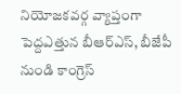నియోజకవర్గ వ్యాప్తంగా పెద్దఎత్తున బీఆర్ఎస్, బీజేపీ నుండి కాంగ్రెస్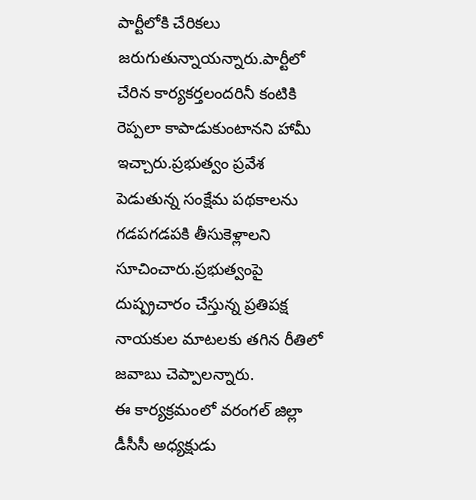పార్టీలోకి చేరికలు జరుగుతున్నాయన్నారు.పార్టీలో చేరిన కార్యకర్తలందరినీ కంటికి రెప్పలా కాపాడుకుంటానని హామీ ఇచ్చారు.ప్రభుత్వం ప్రవేశ పెడుతున్న సంక్షేమ పథకాలను గడపగడపకి తీసుకెళ్లాలని సూచించారు.ప్రభుత్వంపై దుష్ప్రచారం చేస్తున్న ప్రతిపక్ష నాయకుల మాటలకు తగిన రీతిలో జవాబు చెప్పాలన్నారు.
ఈ కార్యక్రమంలో వరంగల్ జిల్లా డీసీసీ అధ్యక్షుడు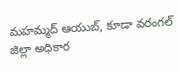మహమ్మద్ ఆయుబ్, కూడా వరంగల్ జిల్లా అధికార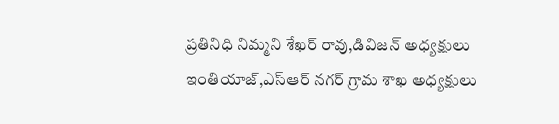ప్రతినిధి నిమ్మని శేఖర్ రావు,డివిజన్ అధ్యక్షులు ఇంతియాజ్,ఎస్ఆర్ నగర్ గ్రామ శాఖ అధ్యక్షులు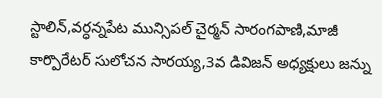స్టాలిన్,వర్ధన్నపేట మున్సిపల్ చైర్మన్ సారంగపాణి,మాజీ కార్పొరేటర్ సులోచన సారయ్య,3వ డివిజన్ అధ్యక్షులు జన్ను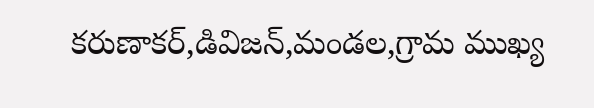కరుణాకర్,డివిజన్,మండల,గ్రామ ముఖ్య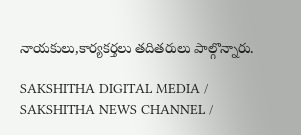నాయకులు,కార్యకర్తలు తదితరులు పాల్గొన్నారు.

SAKSHITHA DIGITAL MEDIA / SAKSHITHA NEWS CHANNEL /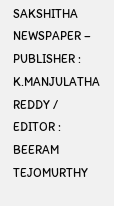SAKSHITHA NEWSPAPER – PUBLISHER : K.MANJULATHA REDDY / EDITOR : BEERAM TEJOMURTHY